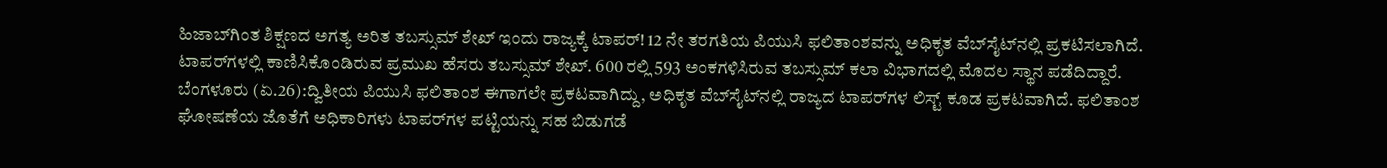ಹಿಜಾಬ್‌ಗಿಂತ ಶಿಕ್ಷಣದ ಅಗತ್ಯ ಅರಿತ ತಬಸ್ಸುಮ್‌ ಶೇಖ್‌ ಇಂದು ರಾಜ್ಯಕ್ಕೆ ಟಾಪರ್‌! 12 ನೇ ತರಗತಿಯ ಪಿಯುಸಿ ಫಲಿತಾಂಶವನ್ನು ಅಧಿಕೃತ ವೆಬ್‌ಸೈಟ್‌ನಲ್ಲಿ ಪ್ರಕಟಿಸಲಾಗಿದೆ. ಟಾಪರ್‌ಗಳಲ್ಲಿ ಕಾಣಿಸಿಕೊಂಡಿರುವ ಪ್ರಮುಖ ಹೆಸರು ತಬಸ್ಸುಮ್‌ ಶೇಖ್‌. 600 ರಲ್ಲಿ 593 ಅಂಕಗಳಿಸಿರುವ ತಬಸ್ಸುಮ್‌ ಕಲಾ ವಿಭಾಗದಲ್ಲಿ ಮೊದಲ ಸ್ಥಾನ ಪಡೆದಿದ್ದಾರೆ. ಬೆಂಗಳೂರು (ಏ.26):ದ್ವಿತೀಯ ಪಿಯುಸಿ ಫಲಿತಾಂಶ ಈಗಾಗಲೇ ಪ್ರಕಟವಾಗಿದ್ದು, ಅಧಿಕೃತ ವೆಬ್‌ಸೈಟ್‌ನಲ್ಲಿ ರಾಜ್ಯದ ಟಾಪರ್‌ಗಳ ಲಿಸ್ಟ್‌ ಕೂಡ ಪ್ರಕಟವಾಗಿದೆ. ಫಲಿತಾಂಶ ಘೋಷಣೆಯ ಜೊತೆಗೆ ಅಧಿಕಾರಿಗಳು ಟಾಪರ್‌ಗಳ ಪಟ್ಟಿಯನ್ನು ಸಹ ಬಿಡುಗಡೆ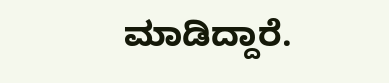ಮಾಡಿದ್ದಾರೆ.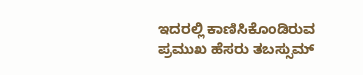ಇದರಲ್ಲಿ ಕಾಣಿಸಿಕೊಂಡಿರುವ ಪ್ರಮುಖ ಹೆಸರು ತಬಸ್ಸುಮ್‌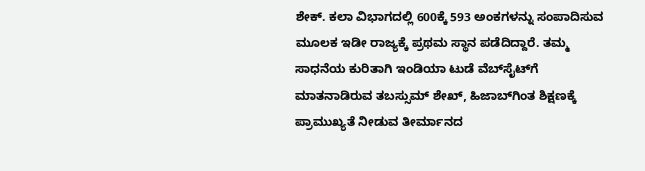ಶೇಕ್‌. ಕಲಾ ವಿಭಾಗದಲ್ಲಿ 600ಕ್ಕೆ 593 ಅಂಕಗಳನ್ನು ಸಂಪಾದಿಸುವ ಮೂಲಕ ಇಡೀ ರಾಜ್ಯಕ್ಕೆ ಪ್ರಥಮ ಸ್ಥಾನ ಪಡೆದಿದ್ದಾರೆ. ತಮ್ಮ ಸಾಧನೆಯ ಕುರಿತಾಗಿ ಇಂಡಿಯಾ ಟುಡೆ ವೆಬ್‌ಸೈಟ್‌ಗೆ ಮಾತನಾಡಿರುವ ತಬಸ್ಸುಮ್‌ ಶೇಖ್‌, ಹಿಜಾಬ್‌ಗಿಂತ ಶಿಕ್ಷಣಕ್ಕೆ ಪ್ರಾಮುಖ್ಯತೆ ನೀಡುವ ತೀರ್ಮಾನದ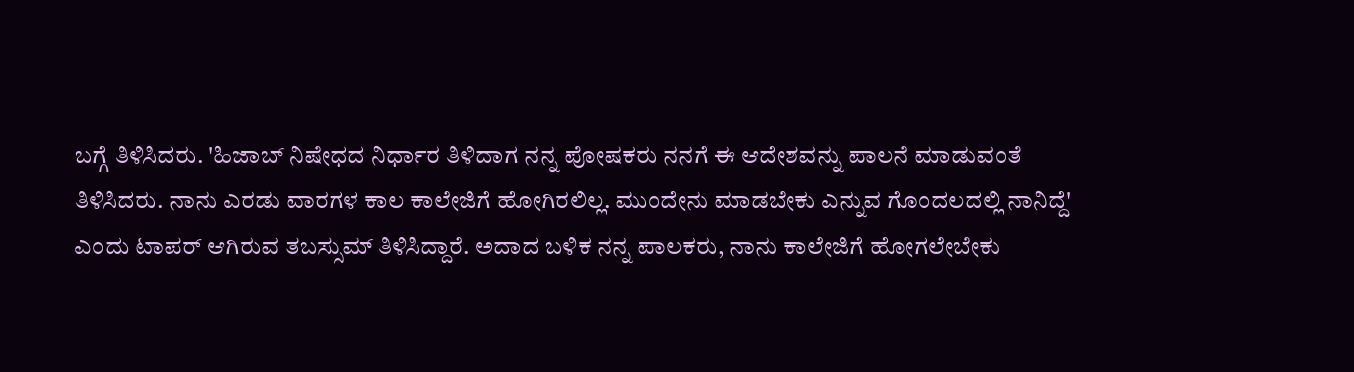ಬಗ್ಗೆ ತಿಳಿಸಿದರು. 'ಹಿಜಾಬ್‌ ನಿಷೇಧದ ನಿರ್ಧಾರ ತಿಳಿದಾಗ ನನ್ನ ಪೋಷಕರು ನನಗೆ ಈ ಆದೇಶವನ್ನು ಪಾಲನೆ ಮಾಡುವಂತೆ ತಿಳಿಸಿದರು. ನಾನು ಎರಡು ವಾರಗಳ ಕಾಲ ಕಾಲೇಜಿಗೆ ಹೋಗಿರಲಿಲ್ಲ. ಮುಂದೇನು ಮಾಡಬೇಕು ಎನ್ನುವ ಗೊಂದಲದಲ್ಲಿ ನಾನಿದ್ದೆ' ಎಂದು ಟಾಪರ್‌ ಆಗಿರುವ ತಬಸ್ಸುಮ್‌ ತಿಳಿಸಿದ್ದಾರೆ. ಅದಾದ ಬಳಿಕ ನನ್ನ ಪಾಲಕರು, ನಾನು ಕಾಲೇಜಿಗೆ ಹೋಗಲೇಬೇಕು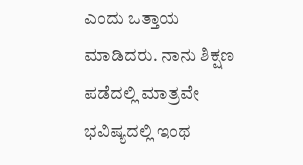ಎಂದು ಒತ್ತಾಯ ಮಾಡಿದರು. ನಾನು ಶಿಕ್ಷಣ ಪಡೆದಲ್ಲಿ ಮಾತ್ರವೇ ಭವಿಷ್ಯದಲ್ಲಿ ಇಂಥ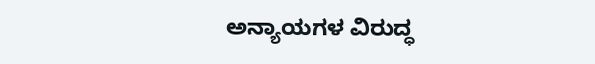ಅನ್ಯಾಯಗಳ ವಿರುದ್ಧ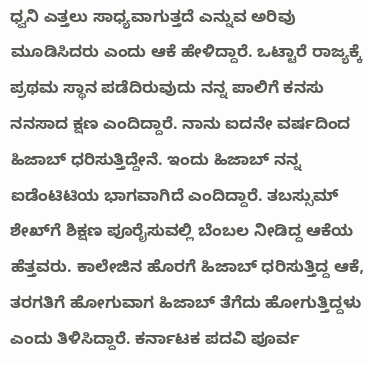ಧ್ವನಿ ಎತ್ತಲು ಸಾಧ್ಯವಾಗುತ್ತದೆ ಎನ್ನುವ ಅರಿವು ಮೂಡಿಸಿದರು ಎಂದು ಆಕೆ ಹೇಳಿದ್ದಾರೆ. ಒಟ್ಟಾರೆ ರಾಜ್ಯಕ್ಕೆ ಪ್ರಥಮ ಸ್ಥಾನ ಪಡೆದಿರುವುದು ನನ್ನ ಪಾಲಿಗೆ ಕನಸು ನನಸಾದ ಕ್ಷಣ ಎಂದಿದ್ದಾರೆ. ನಾನು ಐದನೇ ವರ್ಷದಿಂದ ಹಿಜಾಬ್‌ ಧರಿಸುತ್ತಿದ್ದೇನೆ. ಇಂದು ಹಿಜಾಬ್‌ ನನ್ನ ಐಡೆಂಟಿಟಿಯ ಭಾಗವಾಗಿದೆ ಎಂದಿದ್ದಾರೆ. ತಬಸ್ಸುಮ್‌ ಶೇಖ್‌ಗೆ ಶಿಕ್ಷಣ ಪೂರೈಸುವಲ್ಲಿ ಬೆಂಬಲ ನೀಡಿದ್ದ ಆಕೆಯ ಹೆತ್ತವರು. ಕಾಲೇಜಿನ ಹೊರಗೆ ಹಿಜಾಬ್‌ ಧರಿಸುತ್ತಿದ್ದ ಆಕೆ, ತರಗತಿಗೆ ಹೋಗುವಾಗ ಹಿಜಾಬ್‌ ತೆಗೆದು ಹೋಗುತ್ತಿದ್ದಳು ಎಂದು ತಿಳಿಸಿದ್ದಾರೆ. ಕರ್ನಾಟಕ ಪದವಿ ಪೂರ್ವ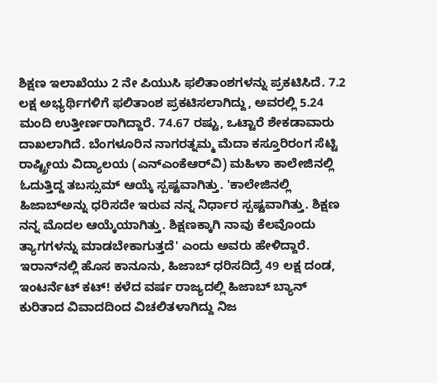ಶಿಕ್ಷಣ ಇಲಾಖೆಯು 2 ನೇ ಪಿಯುಸಿ ಫಲಿತಾಂಶಗಳನ್ನು ಪ್ರಕಟಿಸಿದೆ. 7.2 ಲಕ್ಷ ಅಭ್ಯರ್ಥಿಗಳಿಗೆ ಫಲಿತಾಂಶ ಪ್ರಕಟಿಸಲಾಗಿದ್ದು, ಅವರಲ್ಲಿ 5.24 ಮಂದಿ ಉತ್ತೀರ್ಣರಾಗಿದ್ದಾರೆ. 74.67 ರಷ್ಟು, ಒಟ್ಟಾರೆ ಶೇಕಡಾವಾರು ದಾಖಲಾಗಿದೆ. ಬೆಂಗಳೂರಿನ ನಾಗರತ್ನಮ್ಮ ಮೆದಾ ಕಸ್ತೂರಿರಂಗ ಸೆಟ್ಟಿ ರಾಷ್ಟ್ರೀಯ ವಿದ್ಯಾಲಯ (ಎನ್‌ಎಂಕೆಆರ್‌ವಿ) ಮಹಿಳಾ ಕಾಲೇಜಿನಲ್ಲಿ ಓದುತ್ತಿದ್ದ ತಬಸ್ಸುಮ್‌ ಆಯ್ಕೆ ಸ್ಪಷ್ಟವಾಗಿತ್ತು. 'ಕಾಲೇಜಿನಲ್ಲಿ ಹಿಜಾಬ್‌ಅನ್ನು ಧರಿಸದೇ ಇರುವ ನನ್ನ ನಿರ್ಧಾರ ಸ್ಪಷ್ಟವಾಗಿತ್ತು. ಶಿಕ್ಷಣ ನನ್ನ ಮೊದಲ ಆಯ್ಕೆಯಾಗಿತ್ತು. ಶಿಕ್ಷಣಕ್ಕಾಗಿ ನಾವು ಕೆಲವೊಂದು ತ್ಯಾಗಗಳನ್ನು ಮಾಡಬೇಕಾಗುತ್ತದೆ' ಎಂದು ಅವರು ಹೇಳಿದ್ದಾರೆ. ಇರಾನ್‌ನಲ್ಲಿ ಹೊಸ ಕಾನೂನು, ಹಿಜಾಬ್‌ ಧರಿಸದಿದ್ರೆ 49 ಲಕ್ಷ ದಂಡ, ಇಂಟರ್ನೆಟ್‌ ಕಟ್‌! ಕಳೆದ ವರ್ಷ ರಾಜ್ಯದಲ್ಲಿ ಹಿಜಾಬ್‌ ಬ್ಯಾನ್‌ ಕುರಿತಾದ ವಿವಾದದಿಂದ ವಿಚಲಿತಳಾಗಿದ್ದು ನಿಜ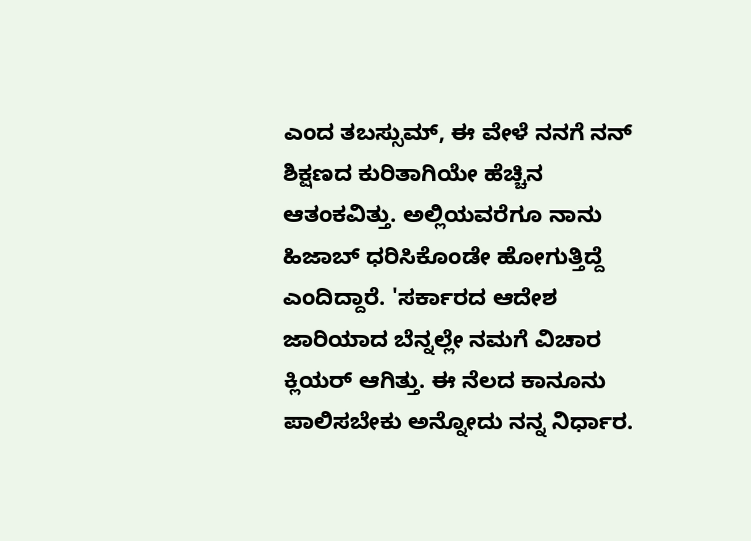ಎಂದ ತಬಸ್ಸುಮ್‌, ಈ ವೇಳೆ ನನಗೆ ನನ್ ಶಿಕ್ಷಣದ ಕುರಿತಾಗಿಯೇ ಹೆಚ್ಚಿನ ಆತಂಕವಿತ್ತು. ಅಲ್ಲಿಯವರೆಗೂ ನಾನು ಹಿಜಾಬ್‌ ಧರಿಸಿಕೊಂಡೇ ಹೋಗುತ್ತಿದ್ದೆ ಎಂದಿದ್ದಾರೆ. 'ಸರ್ಕಾರದ ಆದೇಶ ಜಾರಿಯಾದ ಬೆನ್ನಲ್ಲೇ ನಮಗೆ ವಿಚಾರ ಕ್ಲಿಯರ್‌ ಆಗಿತ್ತು. ಈ ನೆಲದ ಕಾನೂನು ಪಾಲಿಸಬೇಕು ಅನ್ನೋದು ನನ್ನ ನಿರ್ಧಾರ.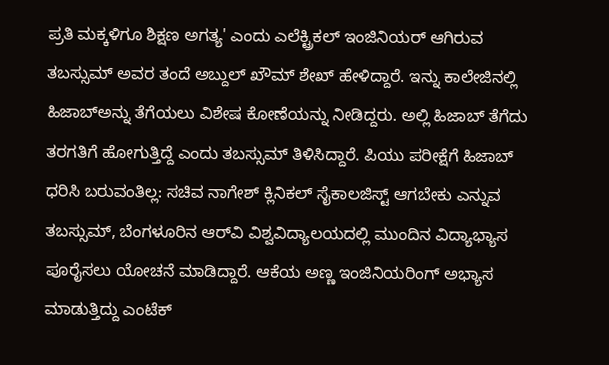ಪ್ರತಿ ಮಕ್ಕಳಿಗೂ ಶಿಕ್ಷಣ ಅಗತ್ಯ' ಎಂದು ಎಲೆಕ್ಟ್ರಿಕಲ್‌ ಇಂಜಿನಿಯರ್‌ ಆಗಿರುವ ತಬಸ್ಸುಮ್‌ ಅವರ ತಂದೆ ಅಬ್ದುಲ್‌ ಖೌಮ್‌ ಶೇಖ್‌ ಹೇಳಿದ್ದಾರೆ. ಇನ್ನು ಕಾಲೇಜಿನಲ್ಲಿ ಹಿಜಾಬ್‌ಅನ್ನು ತೆಗೆಯಲು ವಿಶೇಷ ಕೋಣೆಯನ್ನು ನೀಡಿದ್ದರು. ಅಲ್ಲಿ ಹಿಜಾಬ್‌ ತೆಗೆದು ತರಗತಿಗೆ ಹೋಗುತ್ತಿದ್ದೆ ಎಂದು ತಬಸ್ಸುಮ್‌ ತಿಳಿಸಿದ್ದಾರೆ. ಪಿಯು ಪರೀಕ್ಷೆಗೆ ಹಿಜಾಬ್ ಧರಿಸಿ ಬರುವಂತಿಲ್ಲ: ಸಚಿವ ನಾಗೇಶ್ ಕ್ಲಿನಿಕಲ್‌ ಸೈಕಾಲಜಿಸ್ಟ್‌ ಆಗಬೇಕು ಎನ್ನುವ ತಬಸ್ಸುಮ್‌, ಬೆಂಗಳೂರಿನ ಆರ್‌ವಿ ವಿಶ್ವವಿದ್ಯಾಲಯದಲ್ಲಿ ಮುಂದಿನ ವಿದ್ಯಾಭ್ಯಾಸ ಪೂರೈಸಲು ಯೋಚನೆ ಮಾಡಿದ್ದಾರೆ. ಆಕೆಯ ಅಣ್ಣ ಇಂಜಿನಿಯರಿಂಗ್‌ ಅಭ್ಯಾಸ ಮಾಡುತ್ತಿದ್ದು ಎಂಟೆಕ್‌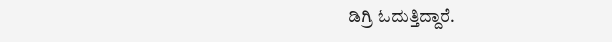ಡಿಗ್ರಿ ಓದುತ್ತಿದ್ದಾರೆ.